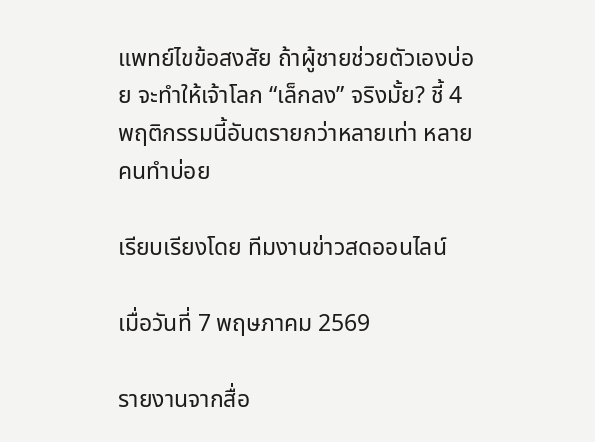แพทย์ไขข้อสงสัย ถ้าผู้ชายช่วยตัวเองบ่อย จะทำให้เจ้าโลก “เล็กลง” จริงมั้ย? ชี้ 4 พฤติกรรมนี้อันตรายกว่าหลายเท่า หลายคนทำบ่อย

เรียบเรียงโดย ทีมงานข่าวสดออนไลน์

เมื่อวันที่ 7 พฤษภาคม 2569

รายงานจากสื่อ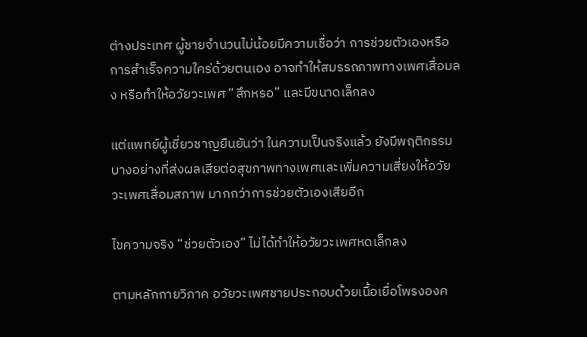ต่างประเทศ ผู้ชายจำนวนไม่น้อยมีความเชื่อว่า การช่วยตัวเองหรือการสำเร็จความใคร่ด้วยตนเอง อาจทำให้สมรรถภาพทางเพศเสื่อมลง หรือทำให้อวัยวะเพศ “สึกหรอ” และมีขนาดเล็กลง

แต่แพทย์ผู้เชี่ยวชาญยืนยันว่า ในความเป็นจริงแล้ว ยังมีพฤติกรรมบางอย่างที่ส่งผลเสียต่อสุขภาพทางเพศและเพิ่มความเสี่ยงให้อวัยวะเพศเสื่อมสภาพ มากกว่าการช่วยตัวเองเสียอีก

ไขความจริง “ช่วยตัวเอง” ไม่ได้ทำให้อวัยวะเพศหดเล็กลง

ตามหลักกายวิภาค อวัยวะเพศชายประกอบด้วยเนื้อเยื่อโพรงองค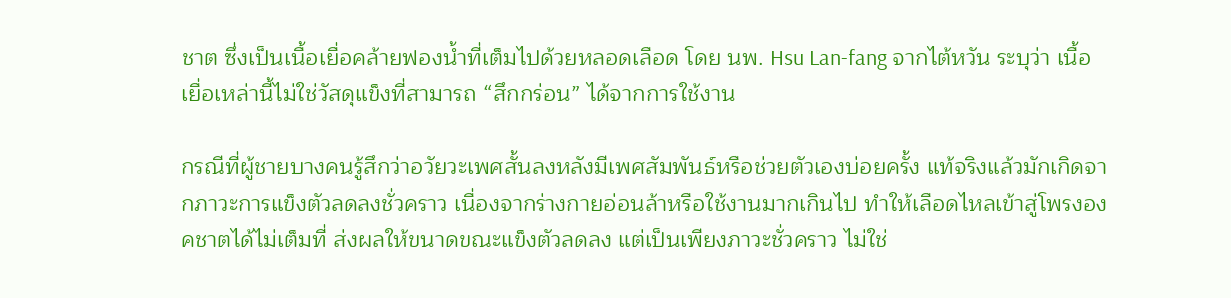ชาต ซึ่งเป็นเนื้อเยื่อคล้ายฟองน้ำที่เต็มไปด้วยหลอดเลือด โดย นพ. Hsu Lan-fang จากไต้หวัน ระบุว่า เนื้อเยื่อเหล่านี้ไม่ใช่วัสดุแข็งที่สามารถ “สึกกร่อน” ได้จากการใช้งาน

กรณีที่ผู้ชายบางคนรู้สึกว่าอวัยวะเพศสั้นลงหลังมีเพศสัมพันธ์หรือช่วยตัวเองบ่อยครั้ง แท้จริงแล้วมักเกิดจากภาวะการแข็งตัวลดลงชั่วคราว เนื่องจากร่างกายอ่อนล้าหรือใช้งานมากเกินไป ทำให้เลือดไหลเข้าสู่โพรงองคชาตได้ไม่เต็มที่ ส่งผลให้ขนาดขณะแข็งตัวลดลง แต่เป็นเพียงภาวะชั่วคราว ไม่ใช่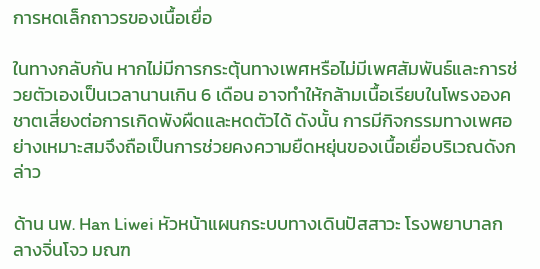การหดเล็กถาวรของเนื้อเยื่อ

ในทางกลับกัน หากไม่มีการกระตุ้นทางเพศหรือไม่มีเพศสัมพันธ์และการช่วยตัวเองเป็นเวลานานเกิน 6 เดือน อาจทำให้กล้ามเนื้อเรียบในโพรงองคชาตเสี่ยงต่อการเกิดพังผืดและหดตัวได้ ดังนั้น การมีกิจกรรมทางเพศอย่างเหมาะสมจึงถือเป็นการช่วยคงความยืดหยุ่นของเนื้อเยื่อบริเวณดังกล่าว

ด้าน นพ. Han Liwei หัวหน้าแผนกระบบทางเดินปัสสาวะ โรงพยาบาลกลางจิ่นโจว มณฑ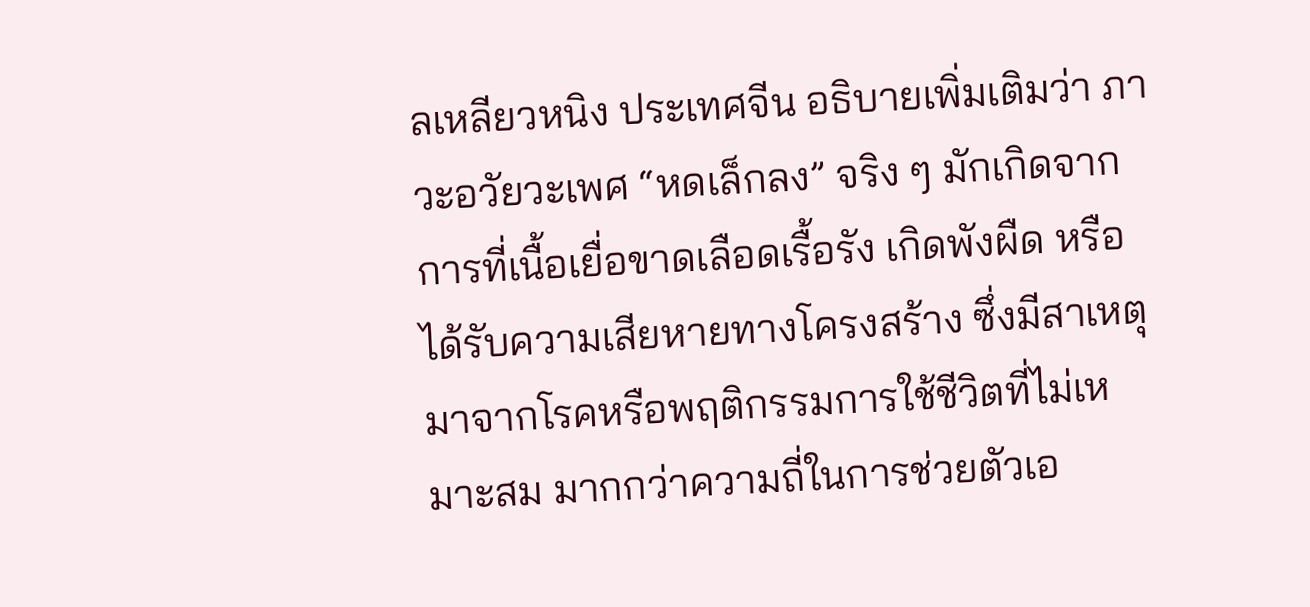ลเหลียวหนิง ประเทศจีน อธิบายเพิ่มเติมว่า ภาวะอวัยวะเพศ “หดเล็กลง” จริง ๆ มักเกิดจากการที่เนื้อเยื่อขาดเลือดเรื้อรัง เกิดพังผืด หรือได้รับความเสียหายทางโครงสร้าง ซึ่งมีสาเหตุมาจากโรคหรือพฤติกรรมการใช้ชีวิตที่ไม่เหมาะสม มากกว่าความถี่ในการช่วยตัวเอ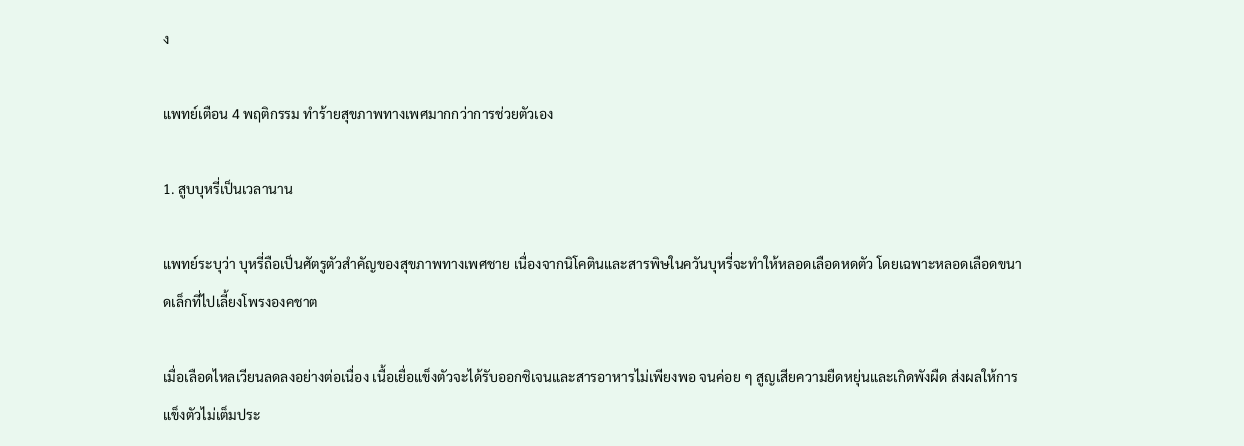ง

แพทย์เตือน 4 พฤติกรรม ทำร้ายสุขภาพทางเพศมากกว่าการช่วยตัวเอง

1. สูบบุหรี่เป็นเวลานาน

แพทย์ระบุว่า บุหรี่ถือเป็นศัตรูตัวสำคัญของสุขภาพทางเพศชาย เนื่องจากนิโคตินและสารพิษในควันบุหรี่จะทำให้หลอดเลือดหดตัว โดยเฉพาะหลอดเลือดขนาดเล็กที่ไปเลี้ยงโพรงองคชาต

เมื่อเลือดไหลเวียนลดลงอย่างต่อเนื่อง เนื้อเยื่อแข็งตัวจะได้รับออกซิเจนและสารอาหารไม่เพียงพอ จนค่อย ๆ สูญเสียความยืดหยุ่นและเกิดพังผืด ส่งผลให้การแข็งตัวไม่เต็มประ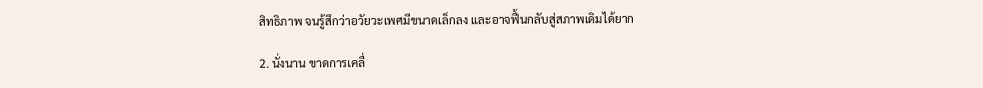สิทธิภาพ จนรู้สึกว่าอวัยวะเพศมีขนาดเล็กลง และอาจฟื้นกลับสู่สภาพเดิมได้ยาก

2. นั่งนาน ขาดการเคลื่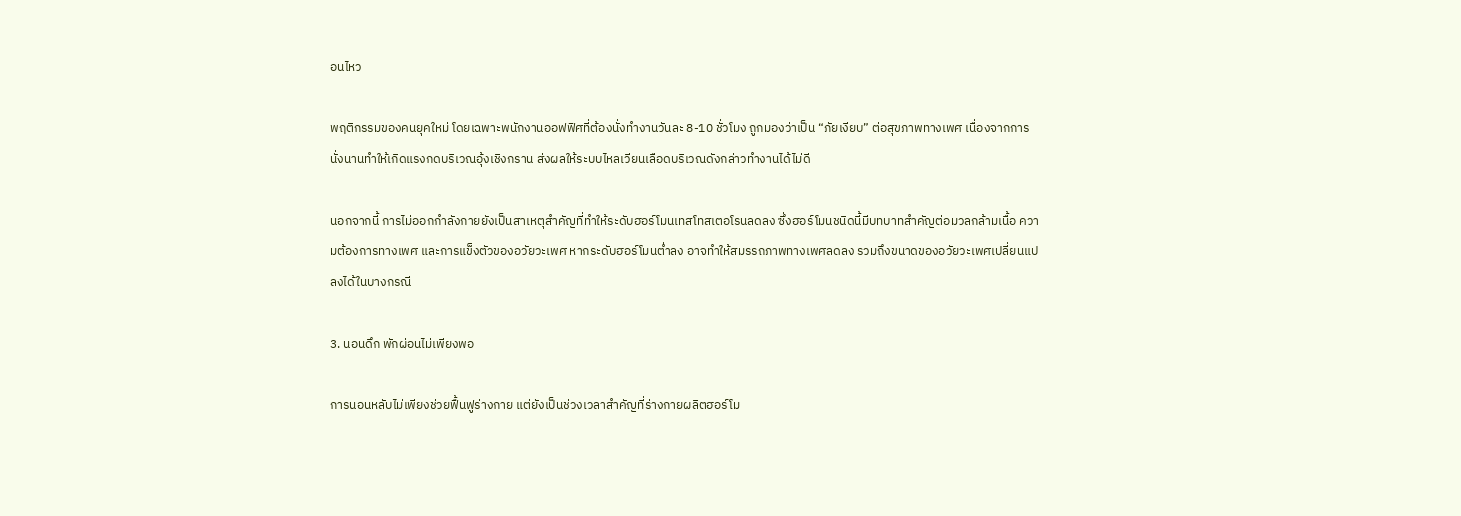อนไหว

พฤติกรรมของคนยุคใหม่ โดยเฉพาะพนักงานออฟฟิศที่ต้องนั่งทำงานวันละ 8-10 ชั่วโมง ถูกมองว่าเป็น “ภัยเงียบ” ต่อสุขภาพทางเพศ เนื่องจากการนั่งนานทำให้เกิดแรงกดบริเวณอุ้งเชิงกราน ส่งผลให้ระบบไหลเวียนเลือดบริเวณดังกล่าวทำงานได้ไม่ดี

นอกจากนี้ การไม่ออกกำลังกายยังเป็นสาเหตุสำคัญที่ทำให้ระดับฮอร์โมนเทสโทสเตอโรนลดลง ซึ่งฮอร์โมนชนิดนี้มีบทบาทสำคัญต่อมวลกล้ามเนื้อ ความต้องการทางเพศ และการแข็งตัวของอวัยวะเพศ หากระดับฮอร์โมนต่ำลง อาจทำให้สมรรถภาพทางเพศลดลง รวมถึงขนาดของอวัยวะเพศเปลี่ยนแปลงได้ในบางกรณี

3. นอนดึก พักผ่อนไม่เพียงพอ

การนอนหลับไม่เพียงช่วยฟื้นฟูร่างกาย แต่ยังเป็นช่วงเวลาสำคัญที่ร่างกายผลิตฮอร์โม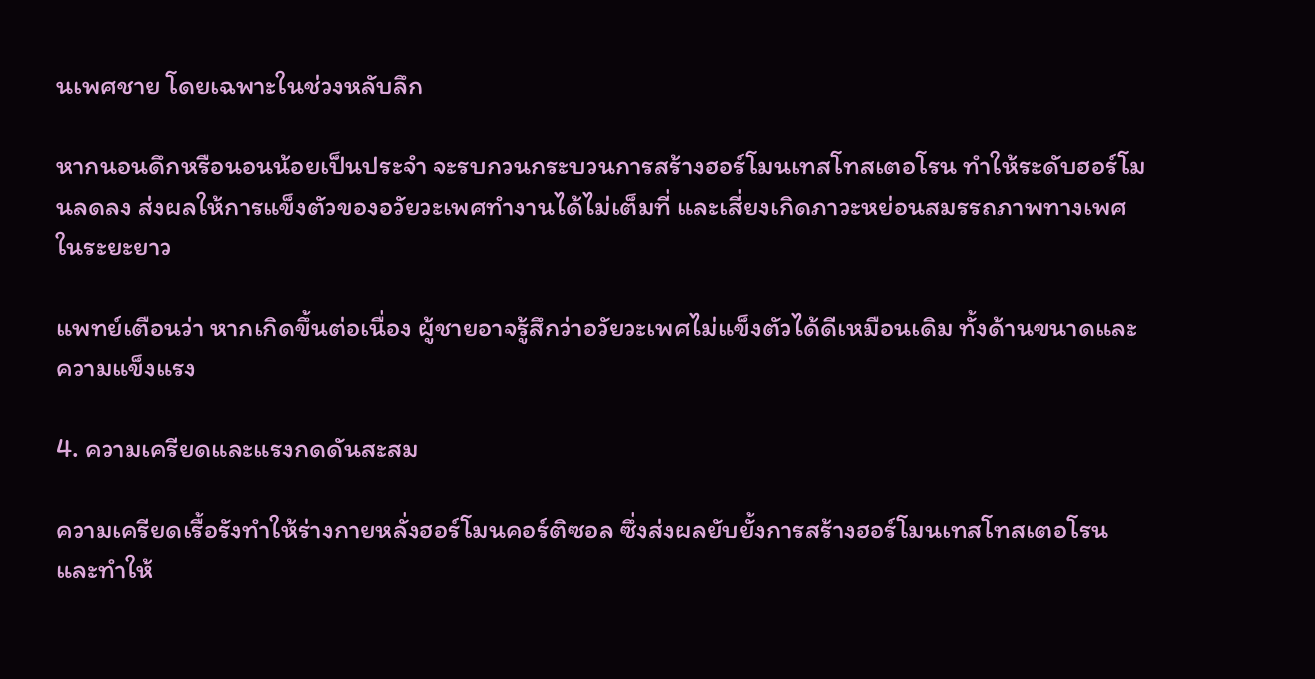นเพศชาย โดยเฉพาะในช่วงหลับลึก

หากนอนดึกหรือนอนน้อยเป็นประจำ จะรบกวนกระบวนการสร้างฮอร์โมนเทสโทสเตอโรน ทำให้ระดับฮอร์โมนลดลง ส่งผลให้การแข็งตัวของอวัยวะเพศทำงานได้ไม่เต็มที่ และเสี่ยงเกิดภาวะหย่อนสมรรถภาพทางเพศในระยะยาว

แพทย์เตือนว่า หากเกิดขึ้นต่อเนื่อง ผู้ชายอาจรู้สึกว่าอวัยวะเพศไม่แข็งตัวได้ดีเหมือนเดิม ทั้งด้านขนาดและความแข็งแรง

4. ความเครียดและแรงกดดันสะสม

ความเครียดเรื้อรังทำให้ร่างกายหลั่งฮอร์โมนคอร์ติซอล ซึ่งส่งผลยับยั้งการสร้างฮอร์โมนเทสโทสเตอโรน และทำให้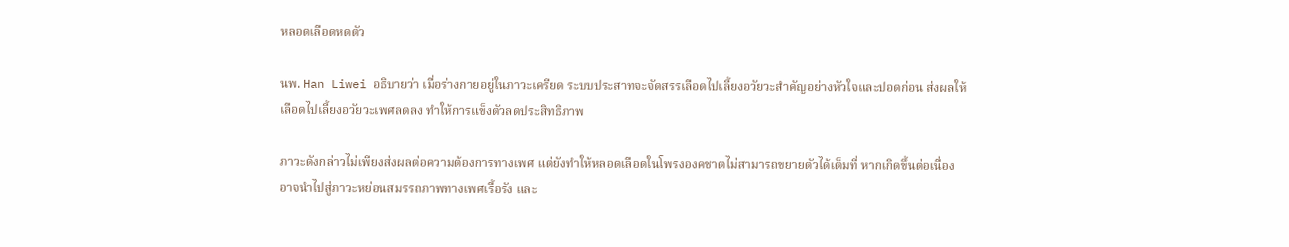หลอดเลือดหดตัว

นพ. Han Liwei อธิบายว่า เมื่อร่างกายอยู่ในภาวะเครียด ระบบประสาทจะจัดสรรเลือดไปเลี้ยงอวัยวะสำคัญอย่างหัวใจและปอดก่อน ส่งผลให้เลือดไปเลี้ยงอวัยวะเพศลดลง ทำให้การแข็งตัวลดประสิทธิภาพ

ภาวะดังกล่าวไม่เพียงส่งผลต่อความต้องการทางเพศ แต่ยังทำให้หลอดเลือดในโพรงองคชาตไม่สามารถขยายตัวได้เต็มที่ หากเกิดขึ้นต่อเนื่อง อาจนำไปสู่ภาวะหย่อนสมรรถภาพทางเพศเรื้อรัง และ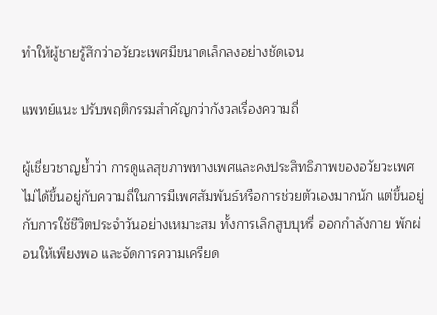ทำให้ผู้ชายรู้สึกว่าอวัยวะเพศมีขนาดเล็กลงอย่างชัดเจน

แพทย์แนะ ปรับพฤติกรรมสำคัญกว่ากังวลเรื่องความถี่

ผู้เชี่ยวชาญย้ำว่า การดูแลสุขภาพทางเพศและคงประสิทธิภาพของอวัยวะเพศ ไม่ได้ขึ้นอยู่กับความถี่ในการมีเพศสัมพันธ์หรือการช่วยตัวเองมากนัก แต่ขึ้นอยู่กับการใช้ชีวิตประจำวันอย่างเหมาะสม ทั้งการเลิกสูบบุหรี่ ออกกำลังกาย พักผ่อนให้เพียงพอ และจัดการความเครียด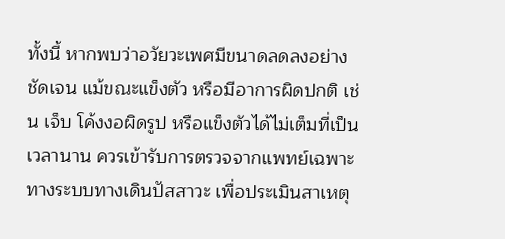ทั้งนี้ หากพบว่าอวัยวะเพศมีขนาดลดลงอย่างชัดเจน แม้ขณะแข็งตัว หรือมีอาการผิดปกติ เช่น เจ็บ โค้งงอผิดรูป หรือแข็งตัวได้ไม่เต็มที่เป็นเวลานาน ควรเข้ารับการตรวจจากแพทย์เฉพาะทางระบบทางเดินปัสสาวะ เพื่อประเมินสาเหตุ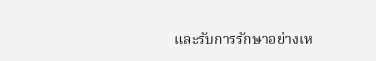และรับการรักษาอย่างเห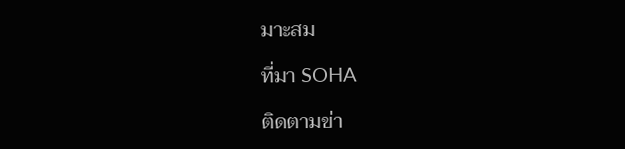มาะสม

ที่มา SOHA

ติดตามข่า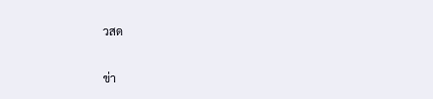วสด

ข่า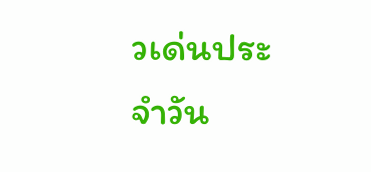วเด่นประจำวัน